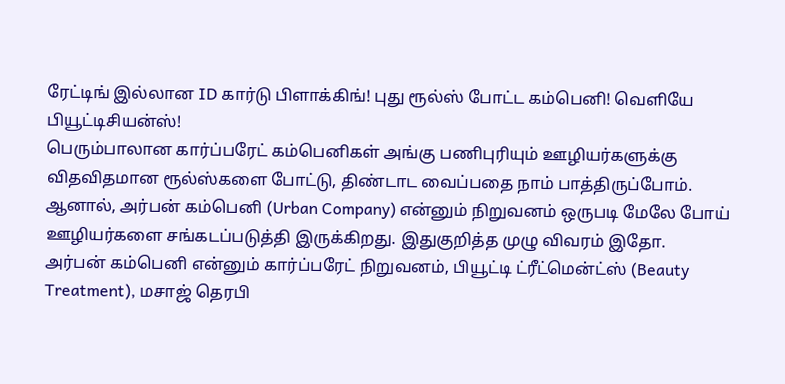ரேட்டிங் இல்லான ID கார்டு பிளாக்கிங்! புது ரூல்ஸ் போட்ட கம்பெனி! வெளியே பியூட்டிசியன்ஸ்!
பெரும்பாலான கார்ப்பரேட் கம்பெனிகள் அங்கு பணிபுரியும் ஊழியர்களுக்கு விதவிதமான ரூல்ஸ்களை போட்டு, திண்டாட வைப்பதை நாம் பாத்திருப்போம். ஆனால், அர்பன் கம்பெனி (Urban Company) என்னும் நிறுவனம் ஒருபடி மேலே போய் ஊழியர்களை சங்கடப்படுத்தி இருக்கிறது. இதுகுறித்த முழு விவரம் இதோ.
அர்பன் கம்பெனி என்னும் கார்ப்பரேட் நிறுவனம், பியூட்டி ட்ரீட்மென்ட்ஸ் (Beauty Treatment), மசாஜ் தெரபி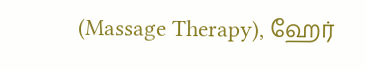(Massage Therapy), ஹேர்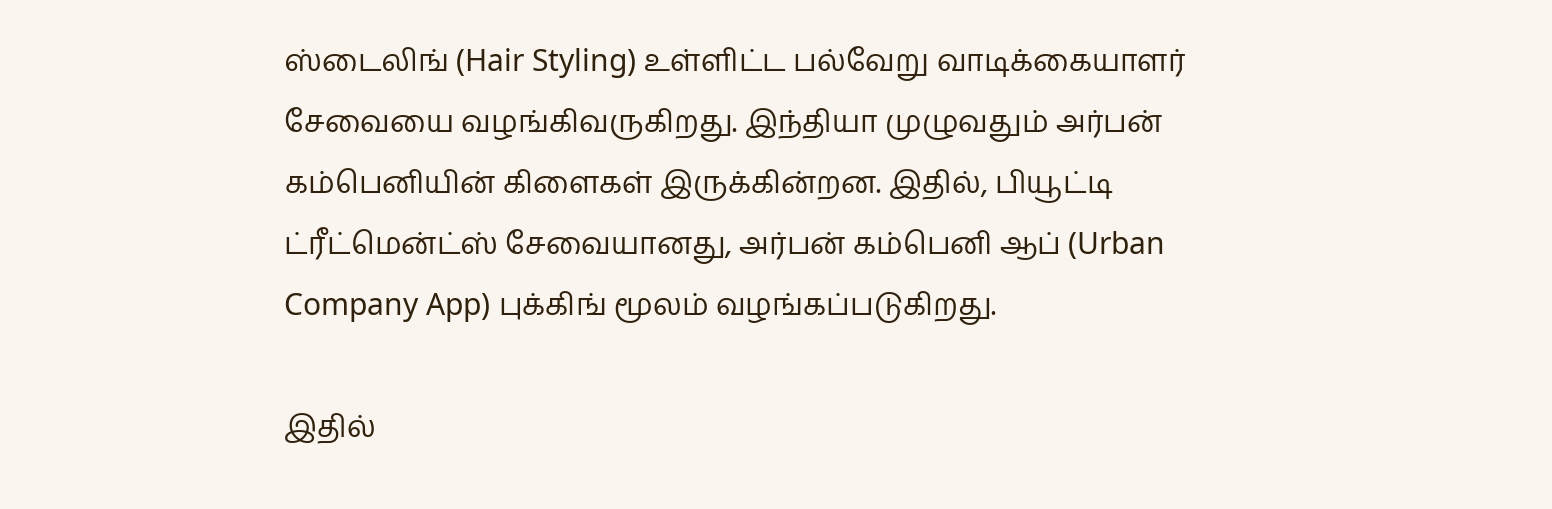ஸ்டைலிங் (Hair Styling) உள்ளிட்ட பல்வேறு வாடிக்கையாளர் சேவையை வழங்கிவருகிறது. இந்தியா முழுவதும் அர்பன் கம்பெனியின் கிளைகள் இருக்கின்றன. இதில், பியூட்டி ட்ரீட்மென்ட்ஸ் சேவையானது, அர்பன் கம்பெனி ஆப் (Urban Company App) புக்கிங் மூலம் வழங்கப்படுகிறது.

இதில்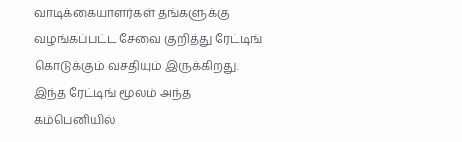வாடிக்கையாளர்கள் தங்களுக்கு வழங்கப்பட்ட சேவை குறித்து ரேட்டிங் கொடுக்கும் வசதியும் இருக்கிறது. இந்த ரேட்டிங் மூலம் அந்த கம்பெனியில்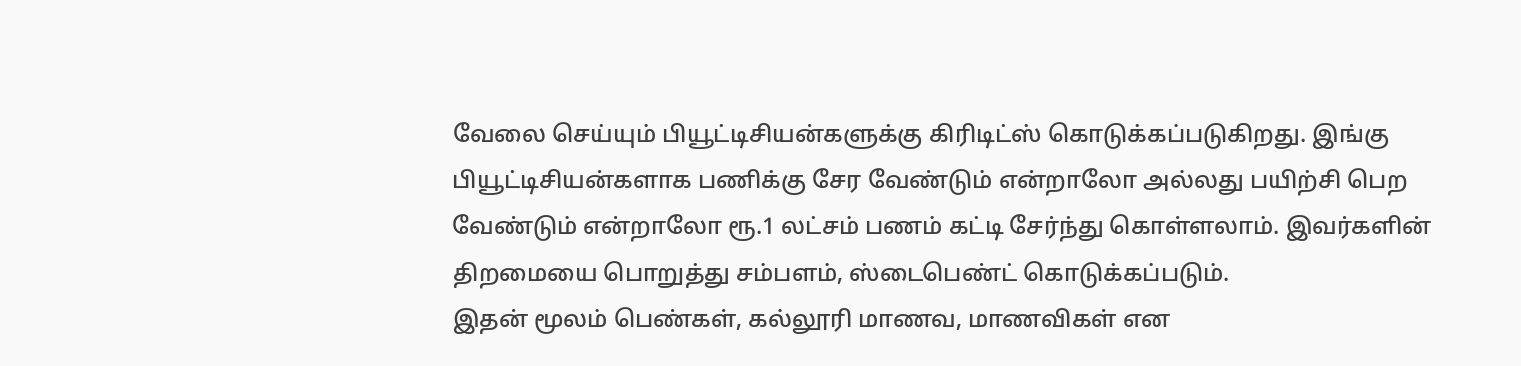வேலை செய்யும் பியூட்டிசியன்களுக்கு கிரிடிட்ஸ் கொடுக்கப்படுகிறது. இங்கு பியூட்டிசியன்களாக பணிக்கு சேர வேண்டும் என்றாலோ அல்லது பயிற்சி பெற வேண்டும் என்றாலோ ரூ.1 லட்சம் பணம் கட்டி சேர்ந்து கொள்ளலாம். இவர்களின் திறமையை பொறுத்து சம்பளம், ஸ்டைபெண்ட் கொடுக்கப்படும்.
இதன் மூலம் பெண்கள், கல்லூரி மாணவ, மாணவிகள் என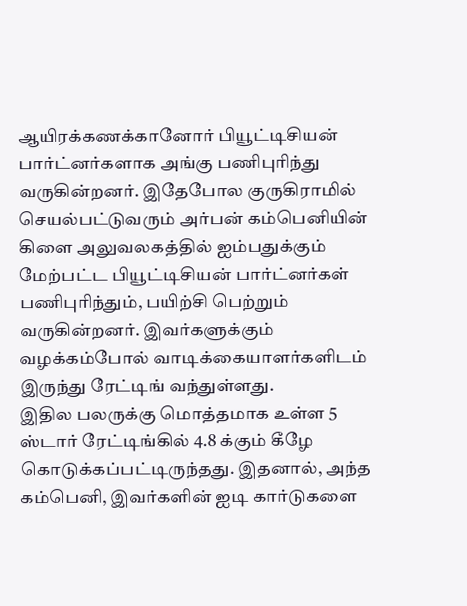ஆயிரக்கணக்கானோர் பியூட்டிசியன் பார்ட்னர்களாக அங்கு பணிபுரிந்து வருகின்றனர். இதேபோல குருகிராமில் செயல்பட்டுவரும் அர்பன் கம்பெனியின் கிளை அலுவலகத்தில் ஐம்பதுக்கும் மேற்பட்ட பியூட்டிசியன் பார்ட்னர்கள் பணிபுரிந்தும், பயிற்சி பெற்றும் வருகின்றனர். இவர்களுக்கும் வழக்கம்போல் வாடிக்கையாளர்களிடம் இருந்து ரேட்டிங் வந்துள்ளது.
இதில பலருக்கு மொத்தமாக உள்ள 5 ஸ்டார் ரேட்டிங்கில் 4.8 க்கும் கீழே கொடுக்கப்பட்டிருந்தது. இதனால், அந்த கம்பெனி, இவர்களின் ஐடி கார்டுகளை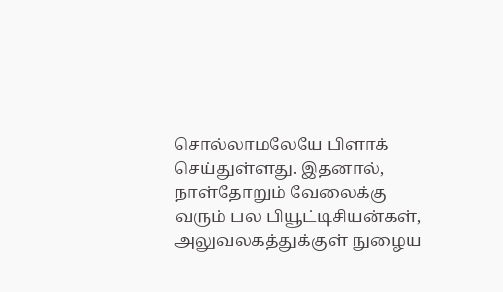சொல்லாமலேயே பிளாக் செய்துள்ளது. இதனால், நாள்தோறும் வேலைக்கு வரும் பல பியூட்டிசியன்கள், அலுவலகத்துக்குள் நுழைய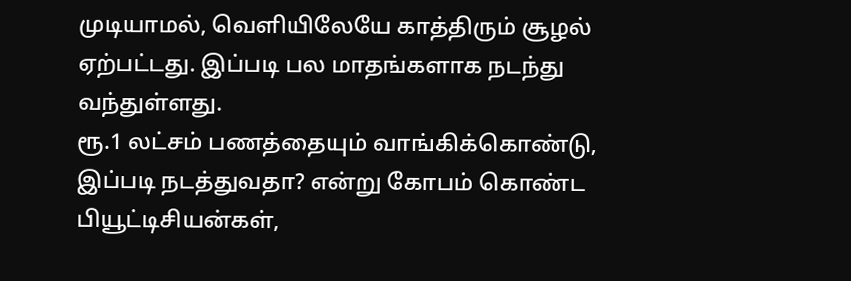முடியாமல், வெளியிலேயே காத்திரும் சூழல் ஏற்பட்டது. இப்படி பல மாதங்களாக நடந்து வந்துள்ளது.
ரூ.1 லட்சம் பணத்தையும் வாங்கிக்கொண்டு, இப்படி நடத்துவதா? என்று கோபம் கொண்ட பியூட்டிசியன்கள்,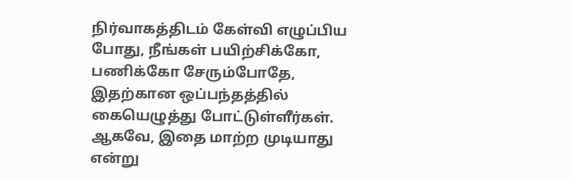நிர்வாகத்திடம் கேள்வி எழுப்பிய போது, நீங்கள் பயிற்சிக்கோ, பணிக்கோ சேரும்போதே, இதற்கான ஒப்பந்தத்தில் கையெழுத்து போட்டுள்ளீர்கள். ஆகவே, இதை மாற்ற முடியாது என்று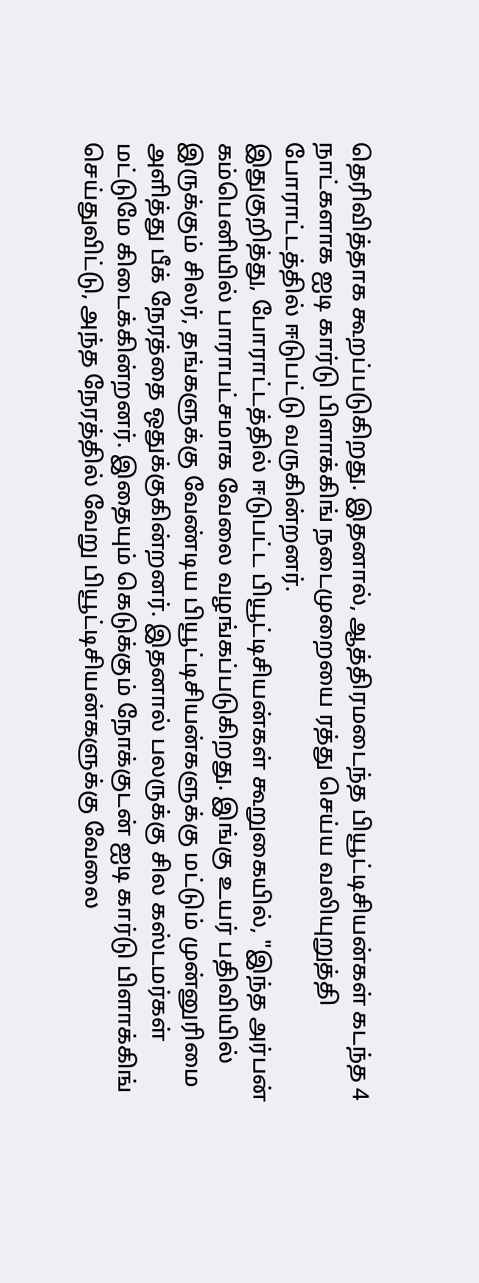தெரிவித்தாக கூறப்படுகிறது. இதனால், ஆத்திரமடைந்த பியூட்டிசியன்கள் கடந்த 4 நாட்களாக ஐடி கார்டு பிளாக்கிங் நடைமுறையை ரத்து செய்ய வலியுறுத்தி போராட்டத்தில் ஈடுபட்டு வருகின்றனர்.
இதுகுறித்து, போராட்டத்தில் ஈடுபட்ட பியூட்டிசியன்கள் கூறுகையில், "இந்த அர்பன் கம்பெனியில் பாராபட்சமாக வேலை வழங்கப்படுகிறது. இங்கு உயர் பதிவியில் இருக்கும் சிலர், தங்களுக்கு வேண்டிய பியூட்டிசியன்களுக்கு மட்டும் முன்னுரிமை அளித்து பீக் நேரத்தை ஒதுக்குகின்றனர். இதனால் பலருக்கு சில கஸ்டமர்கள் மட்டுமே கிடைக்கின்றனர். இதையும் கெடுக்கும் நோக்குடன் ஐடி கார்டு பிளாக்கிங் செய்துவிட்டு, அந்த நேரத்தில் வேறு பியூட்டிசியன்களுக்கு வேலை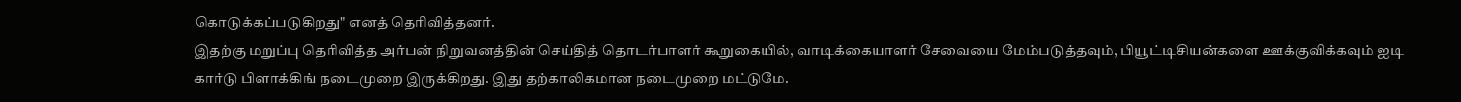கொடுக்கப்படுகிறது" எனத் தெரிவித்தனர்.
இதற்கு மறுப்பு தெரிவித்த அர்பன் நிறுவனத்தின் செய்தித் தொடர்பாளர் கூறுகையில், வாடிக்கையாளர் சேவையை மேம்படுத்தவும், பியூட்டிசியன்களை ஊக்குவிக்கவும் ஐடி கார்டு பிளாக்கிங் நடைமுறை இருக்கிறது. இது தற்காலிகமான நடைமுறை மட்டுமே.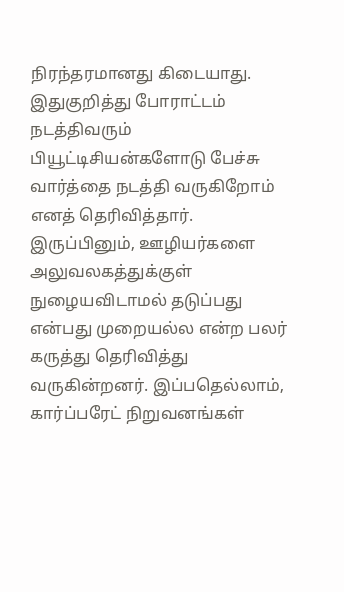நிரந்தரமானது கிடையாது. இதுகுறித்து போராட்டம் நடத்திவரும் பியூட்டிசியன்களோடு பேச்சு வார்த்தை நடத்தி வருகிறோம் எனத் தெரிவித்தார்.
இருப்பினும், ஊழியர்களை அலுவலகத்துக்குள் நுழையவிடாமல் தடுப்பது என்பது முறையல்ல என்ற பலர் கருத்து தெரிவித்து வருகின்றனர். இப்பதெல்லாம், கார்ப்பரேட் நிறுவனங்கள்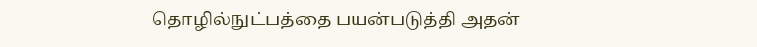தொழில்நுட்பத்தை பயன்படுத்தி அதன்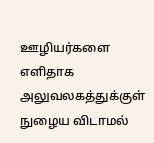ஊழியர்களை எளிதாக அலுவலகத்துக்குள் நுழைய விடாமல்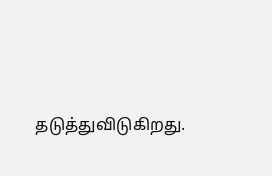தடுத்துவிடுகிறது.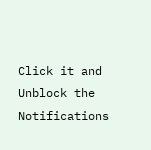Click it and Unblock the Notifications